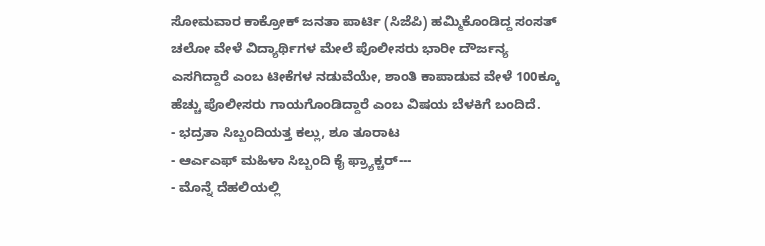ಸೋಮವಾರ ಕಾಕ್ರೋಕ್ ಜನತಾ ಪಾರ್ಟಿ (ಸಿಜೆಪಿ) ಹಮ್ಮಿಕೊಂಡಿದ್ದ ಸಂಸತ್ ಚಲೋ ವೇಳೆ ವಿದ್ಯಾರ್ಥಿಗಳ ಮೇಲೆ ಪೊಲೀಸರು ಭಾರೀ ದೌರ್ಜನ್ಯ ಎಸಗಿದ್ದಾರೆ ಎಂಬ ಟೀಕೆಗಳ ನಡುವೆಯೇ, ಶಾಂತಿ ಕಾಪಾಡುವ ವೇಳೆ 100ಕ್ಕೂ ಹೆಚ್ಚು ಪೊಲೀಸರು ಗಾಯಗೊಂಡಿದ್ದಾರೆ ಎಂಬ ವಿಷಯ ಬೆಳಕಿಗೆ ಬಂದಿದೆ.
- ಭದ್ರತಾ ಸಿಬ್ಬಂದಿಯತ್ತ ಕಲ್ಲು, ಶೂ ತೂರಾಟ
- ಆರ್ಎಎಫ್ ಮಹಿಳಾ ಸಿಬ್ಬಂದಿ ಕೈ ಫ್ರ್ಯಾಕ್ಚರ್---
- ಮೊನ್ನೆ ದೆಹಲಿಯಲ್ಲಿ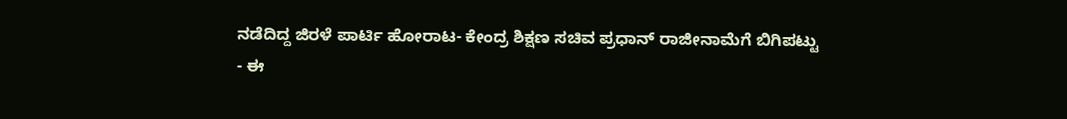ನಡೆದಿದ್ದ ಜಿರಳೆ ಪಾರ್ಟಿ ಹೋರಾಟ- ಕೇಂದ್ರ ಶಿಕ್ಷಣ ಸಚಿವ ಪ್ರಧಾನ್ ರಾಜೀನಾಮೆಗೆ ಬಿಗಿಪಟ್ಟು
- ಈ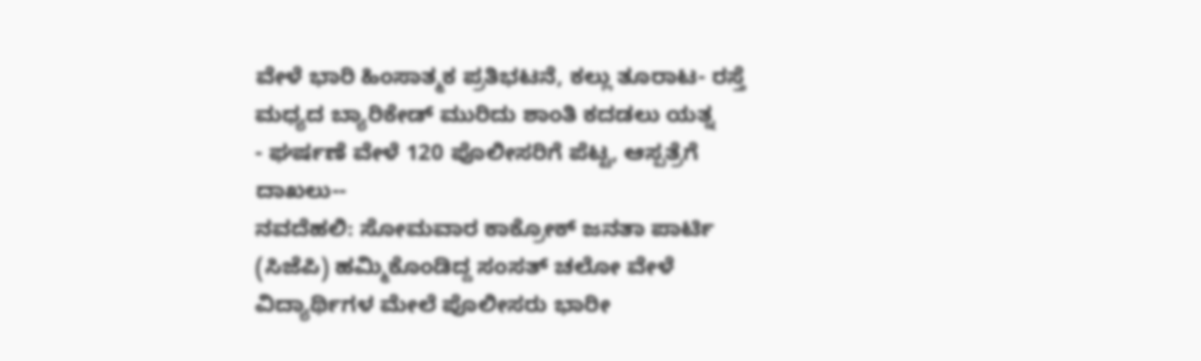ವೇಳೆ ಭಾರಿ ಹಿಂಸಾತ್ಮಕ ಪ್ರತಿಭಟನೆ, ಕಲ್ಲು ತೂರಾಟ- ರಸ್ತೆ ಮಧ್ಯದ ಬ್ಯಾರಿಕೇಡ್ ಮುರಿದು ಶಾಂತಿ ಕದಡಲು ಯತ್ನ
- ಘರ್ಷಣೆ ವೇಳೆ 120 ಪೊಲೀಸರಿಗೆ ಪೆಟ್ಟ, ಆಸ್ಪತ್ರೆಗೆ ದಾಖಲು--
ನವದೆಹಲಿ: ಸೋಮವಾರ ಕಾಕ್ರೋಕ್ ಜನತಾ ಪಾರ್ಟಿ (ಸಿಜೆಪಿ) ಹಮ್ಮಿಕೊಂಡಿದ್ದ ಸಂಸತ್ ಚಲೋ ವೇಳೆ ವಿದ್ಯಾರ್ಥಿಗಳ ಮೇಲೆ ಪೊಲೀಸರು ಭಾರೀ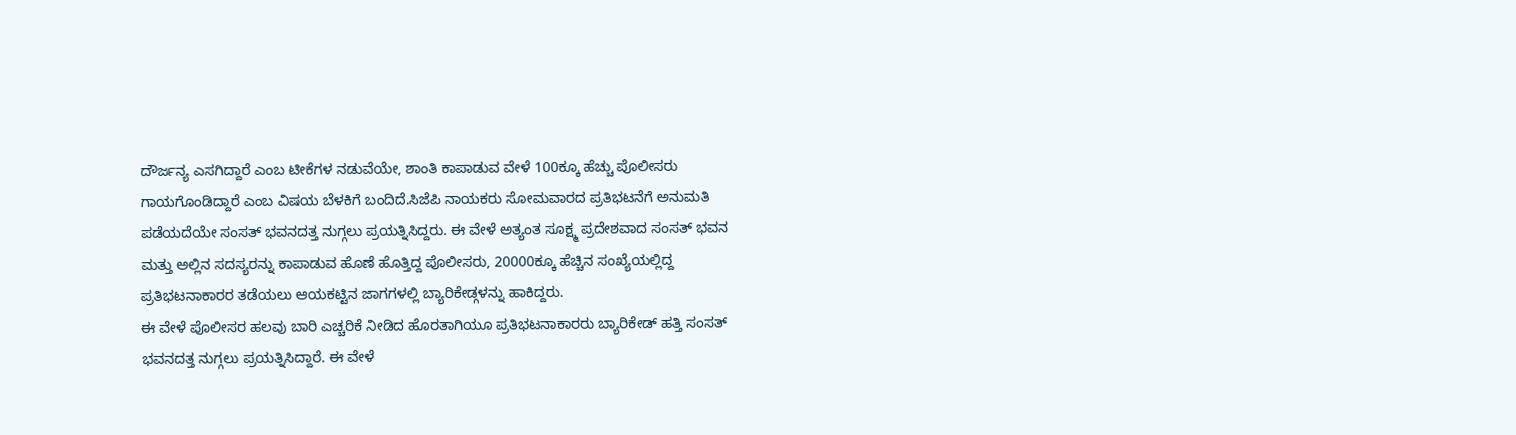ದೌರ್ಜನ್ಯ ಎಸಗಿದ್ದಾರೆ ಎಂಬ ಟೀಕೆಗಳ ನಡುವೆಯೇ, ಶಾಂತಿ ಕಾಪಾಡುವ ವೇಳೆ 100ಕ್ಕೂ ಹೆಚ್ಚು ಪೊಲೀಸರು ಗಾಯಗೊಂಡಿದ್ದಾರೆ ಎಂಬ ವಿಷಯ ಬೆಳಕಿಗೆ ಬಂದಿದೆ.ಸಿಜೆಪಿ ನಾಯಕರು ಸೋಮವಾರದ ಪ್ರತಿಭಟನೆಗೆ ಅನುಮತಿ ಪಡೆಯದೆಯೇ ಸಂಸತ್ ಭವನದತ್ತ ನುಗ್ಗಲು ಪ್ರಯತ್ನಿಸಿದ್ದರು. ಈ ವೇಳೆ ಅತ್ಯಂತ ಸೂಕ್ಷ್ಮ ಪ್ರದೇಶವಾದ ಸಂಸತ್ ಭವನ ಮತ್ತು ಅಲ್ಲಿನ ಸದಸ್ಯರನ್ನು ಕಾಪಾಡುವ ಹೊಣೆ ಹೊತ್ತಿದ್ದ ಪೊಲೀಸರು, 20000ಕ್ಕೂ ಹೆಚ್ಚಿನ ಸಂಖ್ಯೆಯಲ್ಲಿದ್ದ ಪ್ರತಿಭಟನಾಕಾರರ ತಡೆಯಲು ಆಯಕಟ್ಟಿನ ಜಾಗಗಳಲ್ಲಿ ಬ್ಯಾರಿಕೇಡ್ಗಳನ್ನು ಹಾಕಿದ್ದರು.
ಈ ವೇಳೆ ಪೊಲೀಸರ ಹಲವು ಬಾರಿ ಎಚ್ಚರಿಕೆ ನೀಡಿದ ಹೊರತಾಗಿಯೂ ಪ್ರತಿಭಟನಾಕಾರರು ಬ್ಯಾರಿಕೇಡ್ ಹತ್ತಿ ಸಂಸತ್ ಭವನದತ್ತ ನುಗ್ಗಲು ಪ್ರಯತ್ನಿಸಿದ್ದಾರೆ. ಈ ವೇಳೆ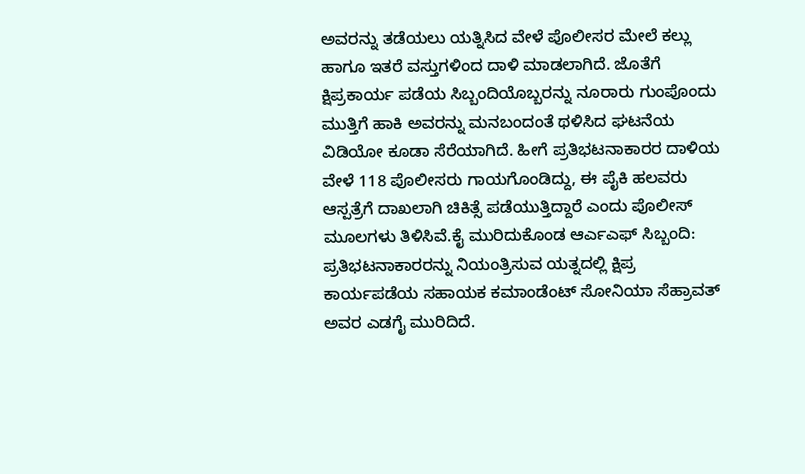ಅವರನ್ನು ತಡೆಯಲು ಯತ್ನಿಸಿದ ವೇಳೆ ಪೊಲೀಸರ ಮೇಲೆ ಕಲ್ಲು ಹಾಗೂ ಇತರೆ ವಸ್ತುಗಳಿಂದ ದಾಳಿ ಮಾಡಲಾಗಿದೆ. ಜೊತೆಗೆ ಕ್ಷಿಪ್ರಕಾರ್ಯ ಪಡೆಯ ಸಿಬ್ಬಂದಿಯೊಬ್ಬರನ್ನು ನೂರಾರು ಗುಂಪೊಂದು ಮುತ್ತಿಗೆ ಹಾಕಿ ಅವರನ್ನು ಮನಬಂದಂತೆ ಥಳಿಸಿದ ಘಟನೆಯ ವಿಡಿಯೋ ಕೂಡಾ ಸೆರೆಯಾಗಿದೆ. ಹೀಗೆ ಪ್ರತಿಭಟನಾಕಾರರ ದಾಳಿಯ ವೇಳೆ 118 ಪೊಲೀಸರು ಗಾಯಗೊಂಡಿದ್ದು, ಈ ಪೈಕಿ ಹಲವರು ಆಸ್ಪತ್ರೆಗೆ ದಾಖಲಾಗಿ ಚಿಕಿತ್ಸೆ ಪಡೆಯುತ್ತಿದ್ದಾರೆ ಎಂದು ಪೊಲೀಸ್ ಮೂಲಗಳು ತಿಳಿಸಿವೆ.ಕೈ ಮುರಿದುಕೊಂಡ ಆರ್ಎಎಫ್ ಸಿಬ್ಬಂದಿ:
ಪ್ರತಿಭಟನಾಕಾರರನ್ನು ನಿಯಂತ್ರಿಸುವ ಯತ್ನದಲ್ಲಿ ಕ್ಷಿಪ್ರ ಕಾರ್ಯಪಡೆಯ ಸಹಾಯಕ ಕಮಾಂಡೆಂಟ್ ಸೋನಿಯಾ ಸೆಹ್ರಾವತ್ ಅವರ ಎಡಗೈ ಮುರಿದಿದೆ.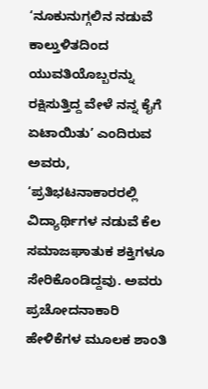‘ನೂಕುನುಗ್ಗಲಿನ ನಡುವೆ ಕಾಲ್ತುಳಿತದಿಂದ ಯುವತಿಯೊಬ್ಬರನ್ನು ರಕ್ಷಿಸುತ್ತಿದ್ದ ವೇಳೆ ನನ್ನ ಕೈಗೆ ಏಟಾಯಿತು’ ಎಂದಿರುವ ಅವರು, ‘ಪ್ರತಿಭಟನಾಕಾರರಲ್ಲಿ ವಿದ್ಯಾರ್ಥಿಗಳ ನಡುವೆ ಕೆಲ ಸಮಾಜಘಾತುಕ ಶಕ್ತಿಗಳೂ ಸೇರಿಕೊಂಡಿದ್ದವು. ಅವರು ಪ್ರಚೋದನಾಕಾರಿ ಹೇಳಿಕೆಗಳ ಮೂಲಕ ಶಾಂತಿ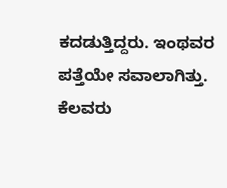ಕದಡುತ್ತಿದ್ದರು. ಇಂಥವರ ಪತ್ತೆಯೇ ಸವಾಲಾಗಿತ್ತು. ಕೆಲವರು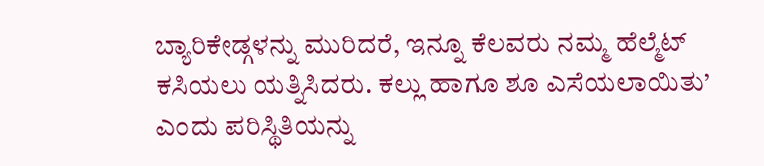ಬ್ಯಾರಿಕೇಡ್ಗಳನ್ನು ಮುರಿದರೆ, ಇನ್ನೂ ಕೆಲವರು ನಮ್ಮ ಹೆಲ್ಮೆಟ್ ಕಸಿಯಲು ಯತ್ನಿಸಿದರು. ಕಲ್ಲು ಹಾಗೂ ಶೂ ಎಸೆಯಲಾಯಿತು’ ಎಂದು ಪರಿಸ್ಥಿತಿಯನ್ನು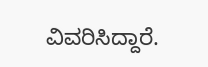ವಿವರಿಸಿದ್ದಾರೆ.